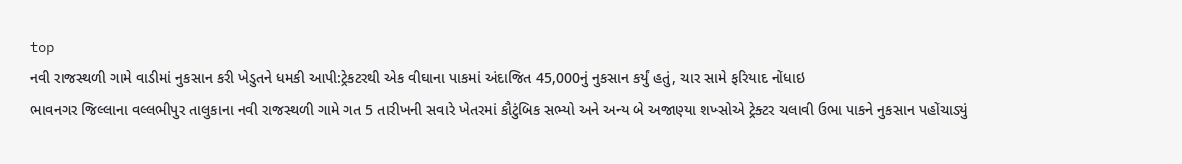top
નવી રાજસ્થળી ગામે વાડીમાં નુકસાન કરી ખેડુતને ધમકી આપી:ટ્રેકટરથી એક વીઘાના પાકમાં અંદાજિત 45,000નું નુકસાન કર્યું હતું, ચાર સામે ફરિયાદ નોંધાઇ
ભાવનગર જિલ્લાના વલ્લભીપુર તાલુકાના નવી રાજસ્થળી ગામે ગત 5 તારીખની સવારે ખેતરમાં કૌટુંબિક સભ્યો અને અન્ય બે અજાણ્યા શખ્સોએ ટ્રેક્ટર ચલાવી ઉભા પાકને નુકસાન પહોંચાડ્યું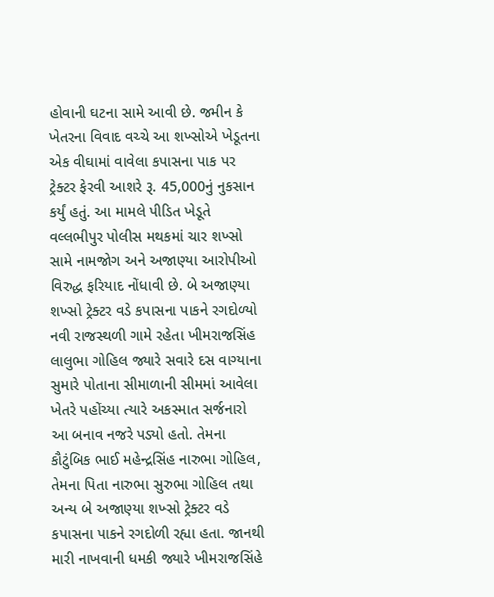હોવાની ઘટના સામે આવી છે. જમીન કે ખેતરના વિવાદ વચ્ચે આ શખ્સોએ ખેડૂતના એક વીઘામાં વાવેલા કપાસના પાક પર ટ્રેક્ટર ફેરવી આશરે રૂ. 45,000નું નુકસાન કર્યું હતું. આ મામલે પીડિત ખેડૂતે વલ્લભીપુર પોલીસ મથકમાં ચાર શખ્સો સામે નામજોગ અને અજાણ્યા આરોપીઓ વિરુદ્ધ ફરિયાદ નોંધાવી છે. બે અજાણ્યા શખ્સો ટ્રેક્ટર વડે કપાસના પાકને રગદોળ્યો નવી રાજસ્થળી ગામે રહેતા ખીમરાજસિંહ લાલુભા ગોહિલ જ્યારે સવારે દસ વાગ્યાના સુમારે પોતાના સીમાળાની સીમમાં આવેલા ખેતરે પહોંચ્યા ત્યારે અકસ્માત સર્જનારો આ બનાવ નજરે પડ્યો હતો. તેમના કૌટુંબિક ભાઈ મહેન્દ્રસિંહ નારુભા ગોહિલ, તેમના પિતા નારુભા સુરુભા ગોહિલ તથા અન્ય બે અજાણ્યા શખ્સો ટ્રેક્ટર વડે કપાસના પાકને રગદોળી રહ્યા હતા. જાનથી મારી નાખવાની ધમકી જ્યારે ખીમરાજસિંહે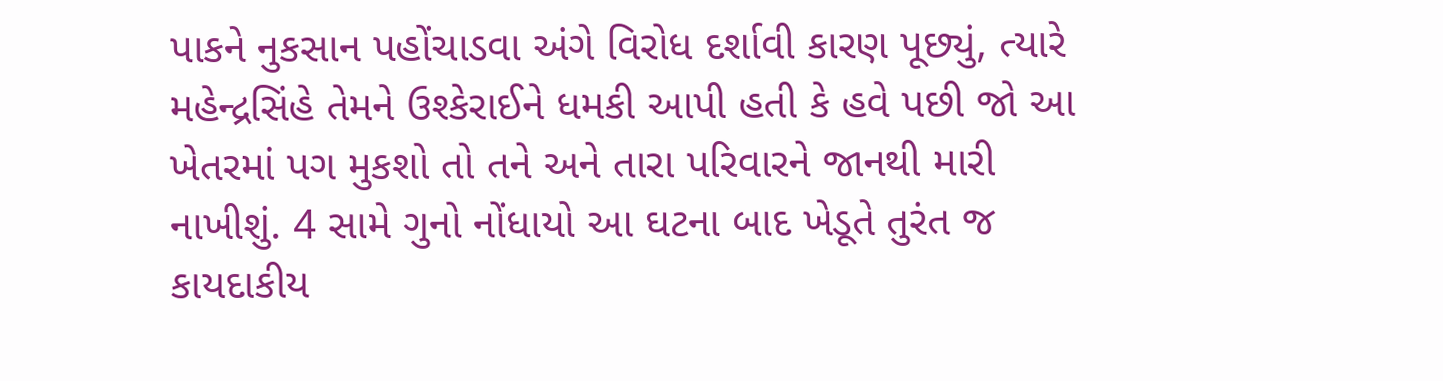પાકને નુકસાન પહોંચાડવા અંગે વિરોધ દર્શાવી કારણ પૂછ્યું, ત્યારે મહેન્દ્રસિંહે તેમને ઉશ્કેરાઈને ધમકી આપી હતી કે હવે પછી જો આ ખેતરમાં પગ મુકશો તો તને અને તારા પરિવારને જાનથી મારી નાખીશું. 4 સામે ગુનો નોંધાયો આ ઘટના બાદ ખેડૂતે તુરંત જ કાયદાકીય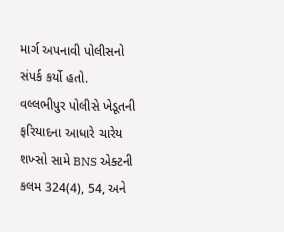માર્ગ અપનાવી પોલીસનો સંપર્ક કર્યો હતો. વલ્લભીપુર પોલીસે ખેડૂતની ફરિયાદના આધારે ચારેય શખ્સો સામે BNS એક્ટની કલમ 324(4), 54, અને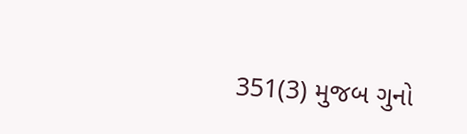351(3) મુજબ ગુનો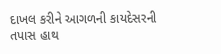દાખલ કરીને આગળની કાયદેસરની તપાસ હાથ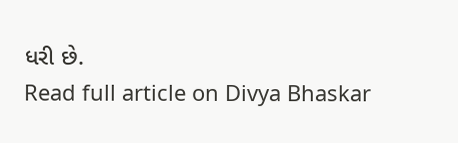ધરી છે.
Read full article on Divya Bhaskar